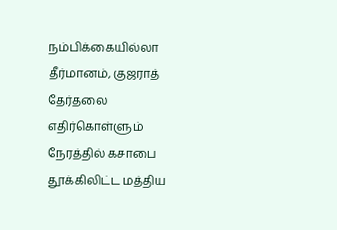நம்பிக்கையில்லா தீர்மானம், குஜராத் தேர்தலை எதிர்கொள்ளும் நேரத்தில் கசாபை தூக்கிலிட்ட மத்திய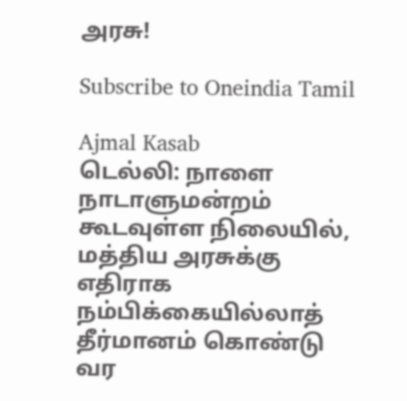அரசு!

Subscribe to Oneindia Tamil

Ajmal Kasab
டெல்லி: நாளை நாடாளுமன்றம் கூடவுள்ள நிலையில், மத்திய அரசுக்கு எதிராக நம்பிக்கையில்லாத் தீர்மானம் கொண்டு வர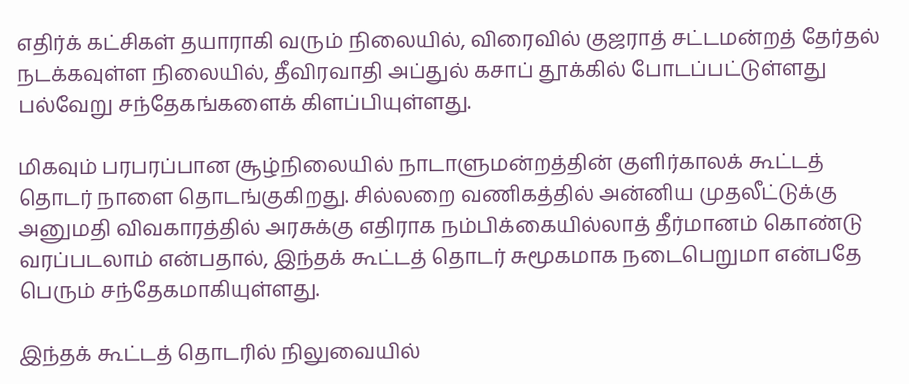எதிர்க் கட்சிகள் தயாராகி வரும் நிலையில், விரைவில் குஜராத் சட்டமன்றத் தேர்தல் நடக்கவுள்ள நிலையில், தீவிரவாதி அப்துல் கசாப் தூக்கில் போடப்பட்டுள்ளது பல்வேறு சந்தேகங்களைக் கிளப்பியுள்ளது.

மிகவும் பரபரப்பான சூழ்நிலையில் நாடாளுமன்றத்தின் குளிர்காலக் கூட்டத் தொடர் நாளை தொடங்குகிறது. சில்லறை வணிகத்தில் அன்னிய முதலீட்டுக்கு அனுமதி விவகாரத்தில் அரசுக்கு எதிராக நம்பிக்கையில்லாத் தீர்மானம் கொண்டு வரப்படலாம் என்பதால், இந்தக் கூட்டத் தொடர் சுமூகமாக நடைபெறுமா என்பதே பெரும் சந்தேகமாகியுள்ளது.

இந்தக் கூட்டத் தொடரில் நிலுவையில்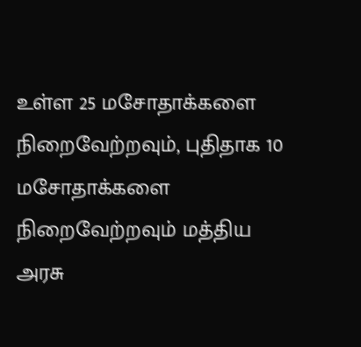உள்ள 25 மசோதாக்களை நிறைவேற்றவும், புதிதாக 10 மசோதாக்களை நிறைவேற்றவும் மத்திய அரசு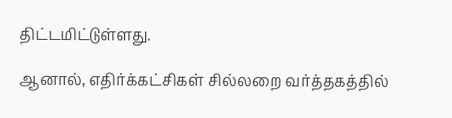திட்டமிட்டுள்ளது.

ஆனால், எதிர்க்கட்சிகள் சில்லறை வர்த்தகத்தில்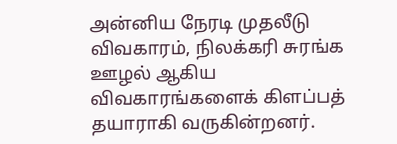அன்னிய நேரடி முதலீடு விவகாரம், நிலக்கரி சுரங்க ஊழல் ஆகிய விவகாரங்களைக் கிளப்பத் தயாராகி வருகின்றனர்.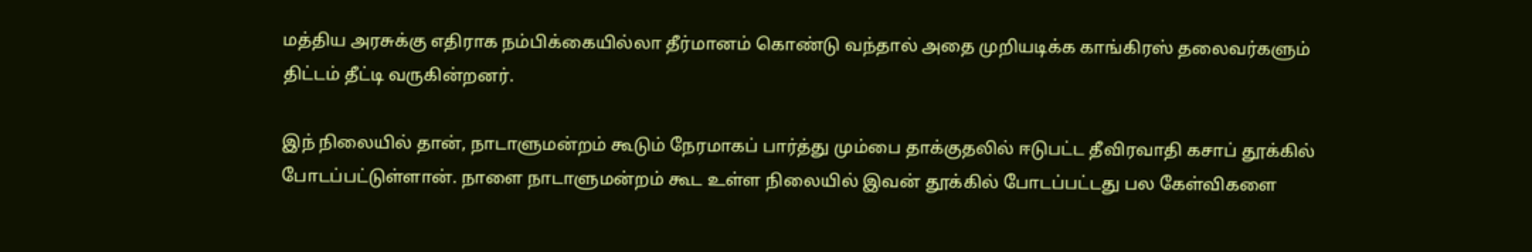மத்திய அரசுக்கு எதிராக நம்பிக்கையில்லா தீர்மானம் கொண்டு வந்தால் அதை முறியடிக்க காங்கிரஸ் தலைவர்களும் திட்டம் தீட்டி வருகின்றனர்.

இந் நிலையில் தான், நாடாளுமன்றம் கூடும் நேரமாகப் பார்த்து மும்பை தாக்குதலில் ஈடுபட்ட தீவிரவாதி கசாப் தூக்கில் போடப்பட்டுள்ளான். நாளை நாடாளுமன்றம் கூட உள்ள நிலையில் இவன் தூக்கில் போடப்பட்டது பல கேள்விகளை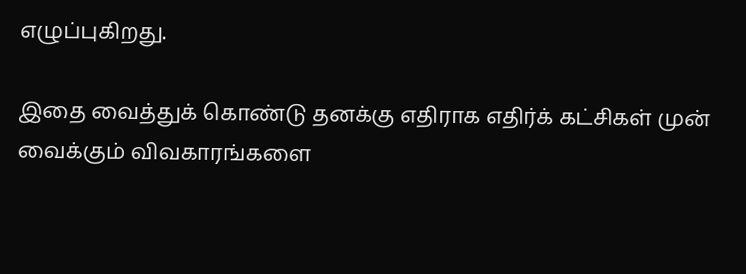எழுப்புகிறது.

இதை வைத்துக் கொண்டு தனக்கு எதிராக எதிர்க் கட்சிகள் முன் வைக்கும் விவகாரங்களை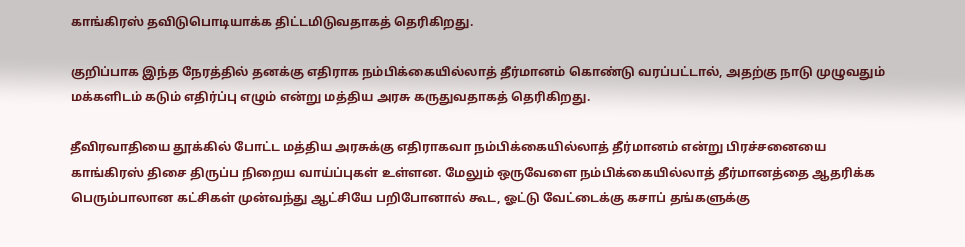காங்கிரஸ் தவிடுபொடியாக்க திட்டமிடுவதாகத் தெரிகிறது.

குறிப்பாக இந்த நேரத்தில் தனக்கு எதிராக நம்பிக்கையில்லாத் தீர்மானம் கொண்டு வரப்பட்டால், அதற்கு நாடு முழுவதும் மக்களிடம் கடும் எதிர்ப்பு எழும் என்று மத்திய அரசு கருதுவதாகத் தெரிகிறது.

தீவிரவாதியை தூக்கில் போட்ட மத்திய அரசுக்கு எதிராகவா நம்பிக்கையில்லாத் தீர்மானம் என்று பிரச்சனையை காங்கிரஸ் திசை திருப்ப நிறைய வாய்ப்புகள் உள்ளன. மேலும் ஒருவேளை நம்பிக்கையில்லாத் தீர்மானத்தை ஆதரிக்க பெரும்பாலான கட்சிகள் முன்வந்து ஆட்சியே பறிபோனால் கூட, ஓட்டு வேட்டைக்கு கசாப் தங்களுக்கு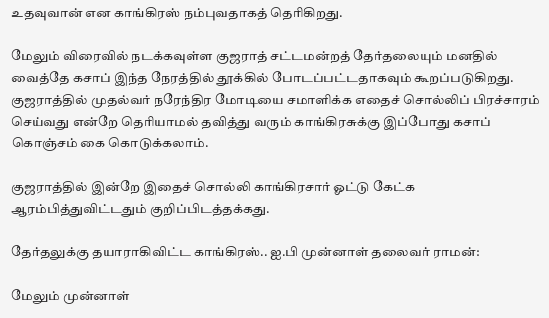உதவுவான் என காங்கிரஸ் நம்புவதாகத் தெரிகிறது.

மேலும் விரைவில் நடக்கவுள்ள குஜராத் சட்டமன்றத் தேர்தலையும் மனதில் வைத்தே கசாப் இந்த நேரத்தில் தூக்கில் போடப்பட்டதாகவும் கூறப்படுகிறது. குஜராத்தில் முதல்வர் நரேந்திர மோடியை சமாளிக்க எதைச் சொல்லிப் பிரச்சாரம் செய்வது என்றே தெரியாமல் தவித்து வரும் காங்கிரசுக்கு இப்போது கசாப் கொஞ்சம் கை கொடுக்கலாம்.

குஜராத்தில் இன்றே இதைச் சொல்லி காங்கிரசார் ஓட்டு கேட்க ஆரம்பித்துவிட்டதும் குறிப்பிடத்தக்கது.

தேர்தலுக்கு தயாராகிவிட்ட காங்கிரஸ்.. ஐ.பி முன்னாள் தலைவர் ராமன்:

மேலும் முன்னாள்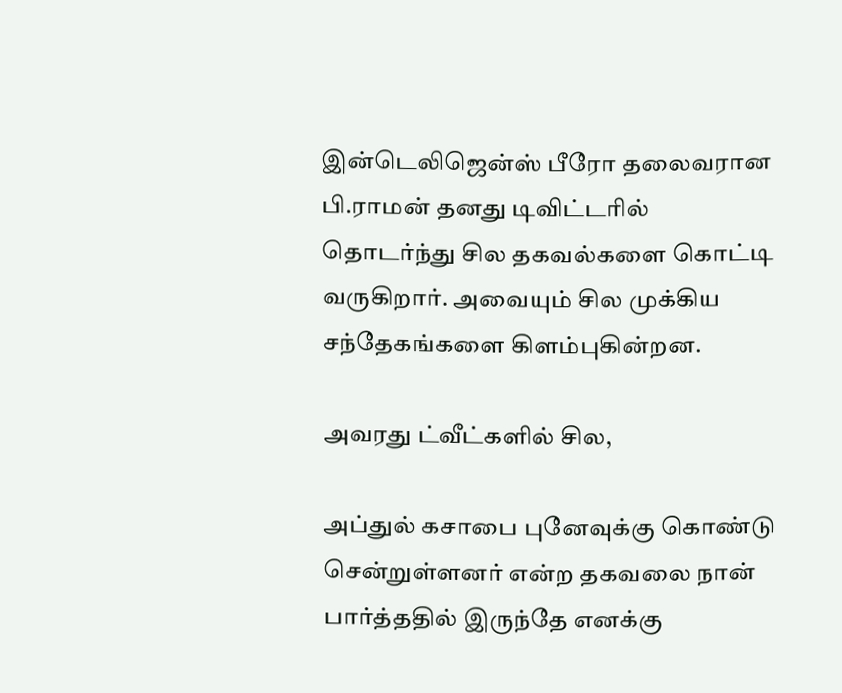இன்டெலிஜென்ஸ் பீரோ தலைவரான பி.ராமன் தனது டிவிட்டரில் தொடர்ந்து சில தகவல்களை கொட்டி வருகிறார். அவையும் சில முக்கிய சந்தேகங்களை கிளம்புகின்றன.

அவரது ட்வீட்களில் சில,

அப்துல் கசாபை புனேவுக்கு கொண்டு சென்றுள்ளனர் என்ற தகவலை நான் பார்த்ததில் இருந்தே எனக்கு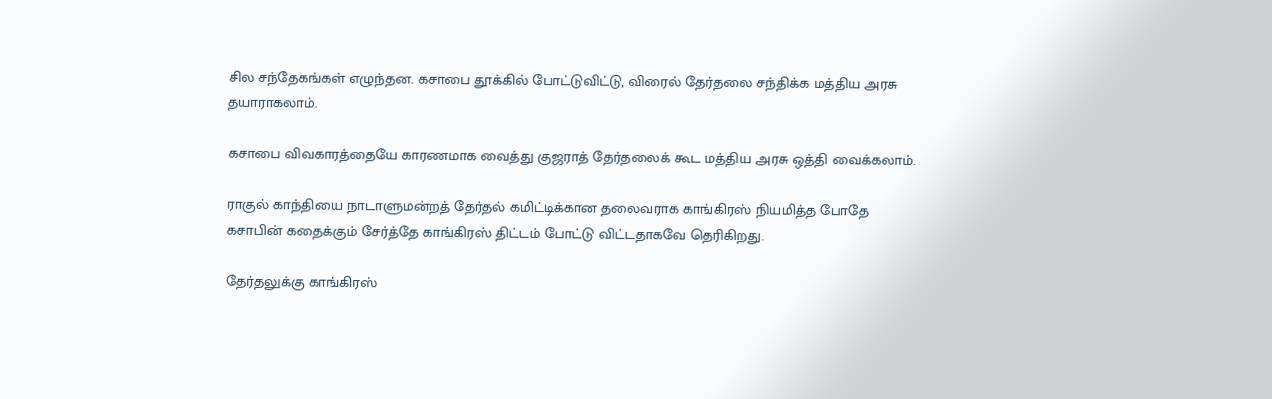சில சந்தேகங்கள் எழுந்தன. கசாபை தூக்கில் போட்டுவிட்டு, விரைல் தேர்தலை சந்திக்க மத்திய அரசு தயாராகலாம்.

கசாபை விவகாரத்தையே காரணமாக வைத்து குஜராத் தேர்தலைக் கூட மத்திய அரசு ஒத்தி வைக்கலாம்.

ராகுல் காந்தியை நாடாளுமன்றத் தேர்தல் கமிட்டிக்கான தலைவராக காங்கிரஸ் நியமித்த போதே கசாபின் கதைக்கும் சேர்த்தே காங்கிரஸ் திட்டம் போட்டு விட்டதாகவே தெரிகிறது.

தேர்தலுக்கு காங்கிரஸ்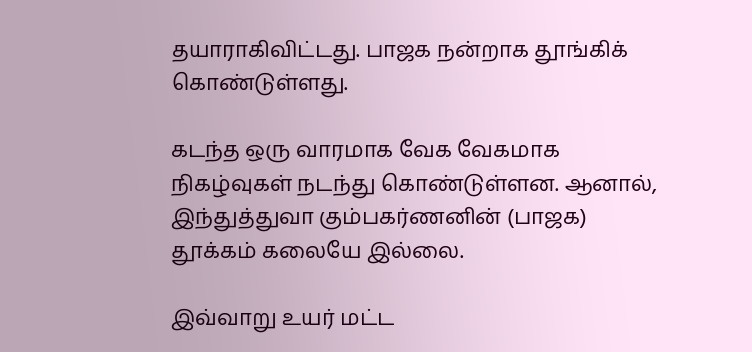தயாராகிவிட்டது. பாஜக நன்றாக தூங்கிக் கொண்டுள்ளது.

கடந்த ஒரு வாரமாக வேக வேகமாக நிகழ்வுகள் நடந்து கொண்டுள்ளன. ஆனால், இந்துத்துவா கும்பகர்ணனின் (பாஜக) தூக்கம் கலையே இல்லை.

இவ்வாறு உயர் மட்ட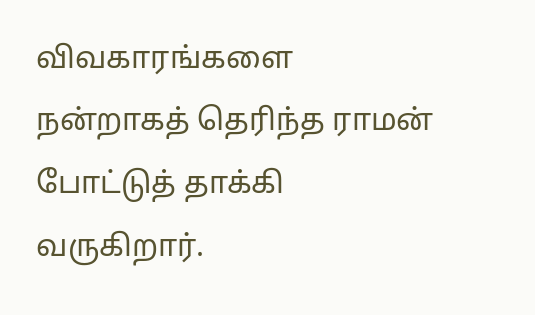விவகாரங்களை நன்றாகத் தெரிந்த ராமன் போட்டுத் தாக்கி வருகிறார்.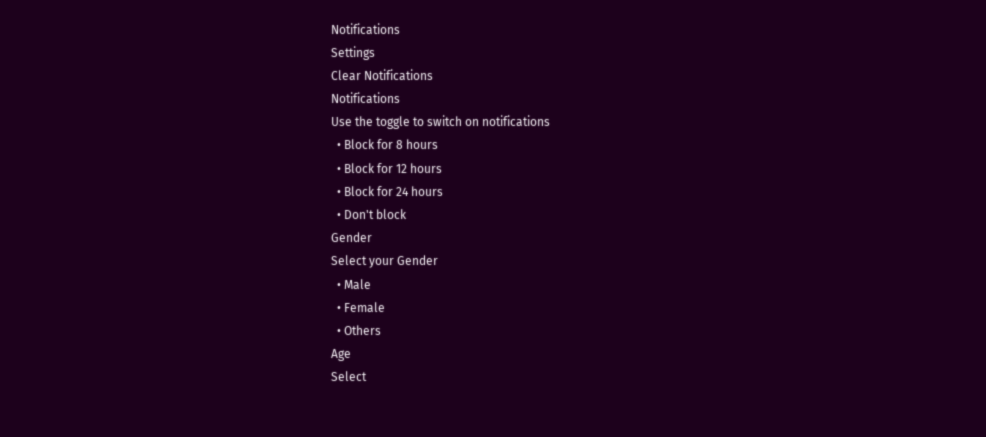Notifications
Settings
Clear Notifications
Notifications
Use the toggle to switch on notifications
  • Block for 8 hours
  • Block for 12 hours
  • Block for 24 hours
  • Don't block
Gender
Select your Gender
  • Male
  • Female
  • Others
Age
Select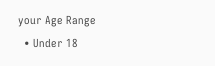your Age Range
  • Under 18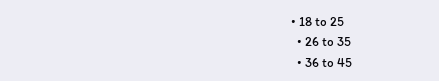• 18 to 25
  • 26 to 35
  • 36 to 45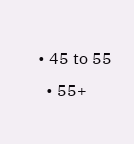• 45 to 55
  • 55+